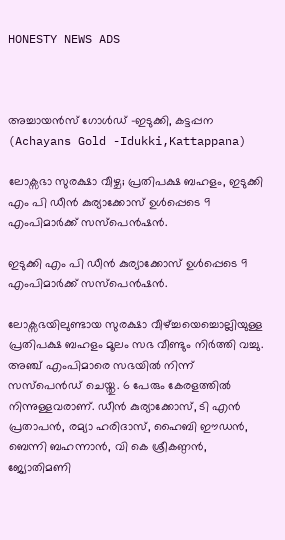HONESTY NEWS ADS



അച്ചായൻസ് ഗോൾഡ് -ഇടുക്കി, കട്ടപ്പന (Achayans Gold -Idukki,Kattappana)

ലോക്സഭാ സുരക്ഷാ വീഴ്ച; പ്രതിപക്ഷ ബഹളം, ഇടുക്കി എം പി ഡീൻ കുര്യാക്കോസ് ഉൾപ്പെടെ 9 എംപിമാർക്ക് സസ്പെൻഷൻ‌.

ഇടുക്കി എം പി ഡീൻ കുര്യാക്കോസ് ഉൾപ്പെടെ 9 എംപിമാർക്ക് സസ്പെൻഷൻ‌.

ലോക്സഭയിലുണ്ടായ സുരക്ഷാ വീഴ്ച്ചയെച്ചൊല്ലിയുള്ള പ്രതിപക്ഷ ബഹളം മൂലം സഭ വീണ്ടും നിർത്തി വച്ചു. അഞ്ച് എംപിമാരെ സഭയിൽ നിന്ന് സസ്പെൻ‌ഡ് ചെയ്തു. 6 പേരും കേരളത്തിൽ നിന്നുള്ളവരാണ്. ഡീൻ കുര്യാക്കോസ്, ടി എൻ പ്രതാപൻ, രമ്യാ ഹരിദാസ്, ഹൈബി ഈഡൻ, ബെന്നി ബഹന്നാൻ, വി കെ ശ്രീകണ്ഠൻ, ജ്യോതിമണി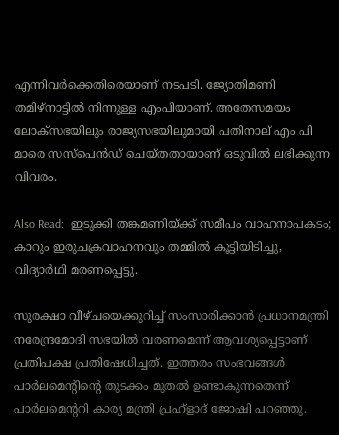എന്നിവർക്കെതിരെയാണ് നടപടി. ജ്യോതിമണി തമിഴ്നാട്ടിൽ നിന്നുള്ള എംപിയാണ്. അതേസമയം ലോക്സഭയിലും രാജ്യസഭയിലുമായി പതിനാല് എം പി മാരെ സസ്‌പെൻഡ് ചെയ്തതായാണ് ഒടുവിൽ ലഭിക്കുന്ന വിവരം.

Also Read:  ഇടുക്കി തങ്കമണിയ്ക്ക് സമീപം വാഹനാപകടം; കാറും ഇരുചക്രവാഹനവും തമ്മിൽ കൂട്ടിയിടിച്ചു, വിദ്യാർഥി മരണപ്പെട്ടു.

സുരക്ഷാ വീഴ്ചയെക്കുറിച്ച് സംസാരിക്കാൻ പ്രധാനമന്ത്രി നരേന്ദ്രമോദി സഭയിൽ വരണമെന്ന് ആവശ്യപ്പെട്ടാണ് പ്രതിപക്ഷ പ്രതിഷേധിച്ചത്. ഇത്തരം സംഭവങ്ങള്‍ പാര്‍ലമെന്റിന്റെ തുടക്കം മുതല്‍ ഉണ്ടാകുന്നതെന്ന് പാര്‍ലമെന്ററി കാര്യ മന്ത്രി പ്രഹ്‌ളാദ് ജോഷി പറഞ്ഞു.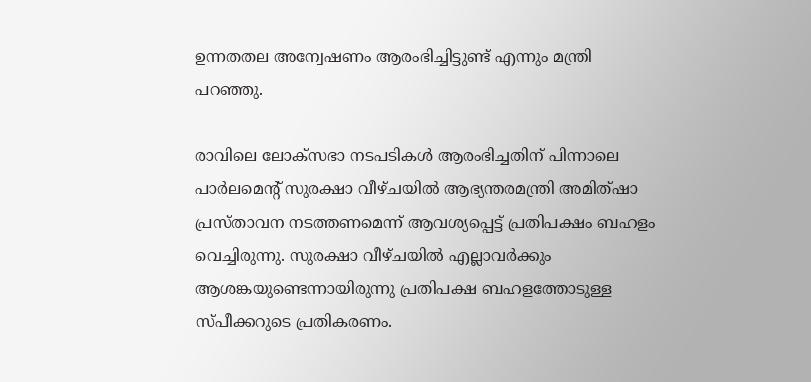ഉന്നതതല അന്വേഷണം ആരംഭിച്ചിട്ടുണ്ട് എന്നും മന്ത്രി പറഞ്ഞു.

രാവിലെ ലോക്സഭാ നടപടികൾ ആരംഭിച്ചതിന് പിന്നാലെ പാർലമെൻ്റ് സുരക്ഷാ വീഴ്ചയിൽ ആഭ്യന്തരമന്ത്രി അമിത്ഷാ പ്രസ്താവന നടത്തണമെന്ന് ആവശ്യപ്പെട്ട് പ്രതിപക്ഷം ബഹളം വെച്ചിരുന്നു. സുരക്ഷാ വീഴ്ചയിൽ എല്ലാവർക്കും ആശങ്കയുണ്ടെന്നായിരുന്നു പ്രതിപക്ഷ ബഹളത്തോടുള്ള സ്പീക്കറുടെ പ്രതികരണം.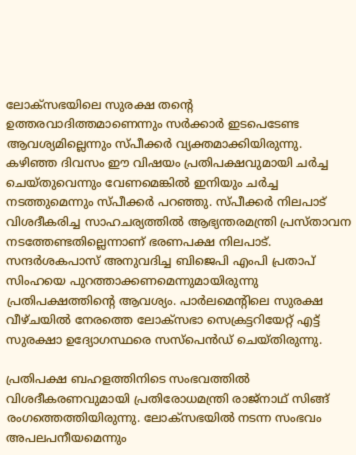ലോക്സഭയിലെ സുരക്ഷ തൻ്റെ ഉത്തരവാദിത്തമാണെന്നും സർക്കാർ ഇടപെടേണ്ട ആവശ്യമില്ലെന്നും സ്പീക്കർ വ്യക്തമാക്കിയിരുന്നു. കഴിഞ്ഞ ദിവസം ഈ വിഷയം പ്രതിപക്ഷവുമായി ചർച്ച ചെയ്തുവെന്നും വേണമെങ്കിൽ ഇനിയും ചർച്ച നടത്തുമെന്നും സ്പീക്കർ പറഞ്ഞു. സ്പീക്കർ നിലപാട് വിശദീകരിച്ച സാഹചര്യത്തിൽ ആഭ്യന്തരമന്ത്രി പ്രസ്താവന നടത്തേണ്ടതില്ലെന്നാണ് ഭരണപക്ഷ നിലപാട്. സന്ദർശകപാസ് അനുവദിച്ച ബിജെപി എംപി പ്രതാപ് സിംഹയെ പുറത്താക്കണമെന്നുമായിരുന്നു പ്രതിപക്ഷത്തിൻ്റെ ആവശ്യം. പാർലമെന്റിലെ സുരക്ഷ വീഴ്ചയിൽ നേരത്തെ ലോക്സഭാ സെക്രട്ടറിയേറ്റ് എട്ട് സുരക്ഷാ ഉദ്യോഗസ്ഥരെ സസ്പെൻഡ് ചെയ്തിരുന്നു.

പ്രതിപക്ഷ ബഹളത്തിനിടെ സംഭവത്തിൽ വിശദീകരണവുമായി പ്രതിരോധമന്ത്രി രാജ്നാഥ് സിങ്ങ് രംഗത്തെത്തിയിരുന്നു. ലോക്സഭയിൽ നടന്ന സംഭവം അപലപനീയമെന്നും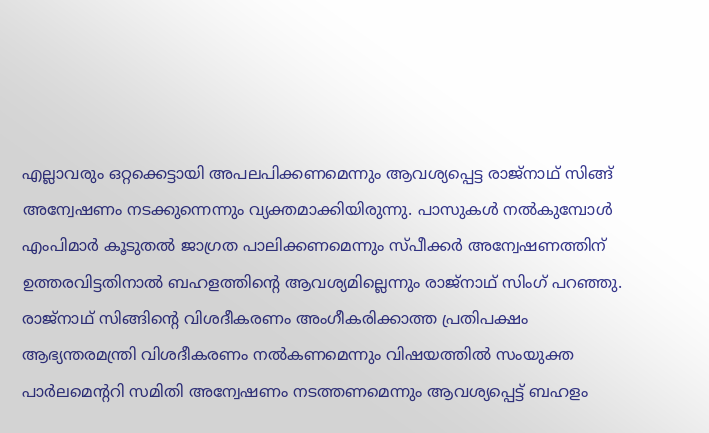എല്ലാവരും ഒറ്റക്കെട്ടായി അപലപിക്കണമെന്നും ആവശ്യപ്പെട്ട രാജ്നാഥ് സിങ്ങ് അന്വേഷണം നടക്കുന്നെന്നും വ്യക്തമാക്കിയിരുന്നു. പാസുകൾ നൽകുമ്പോൾ എംപിമാർ കൂടുതൽ ജാഗ്രത പാലിക്കണമെന്നും സ്പീക്കർ അന്വേഷണത്തിന് ഉത്തരവിട്ടതിനാൽ ബഹളത്തിന്റെ ആവശ്യമില്ലെന്നും രാജ്‌നാഥ് സിംഗ് പറഞ്ഞു. രാജ്നാഥ് സിങ്ങിൻ്റെ വിശദീകരണം അംഗീകരിക്കാത്ത പ്രതിപക്ഷം ആഭ്യന്തരമന്ത്രി വിശദീകരണം നൽകണമെന്നും വിഷയത്തിൽ സംയുക്ത പാർലമെൻ്ററി സമിതി അന്വേഷണം നടത്തണമെന്നും ആവശ്യപ്പെട്ട് ബഹളം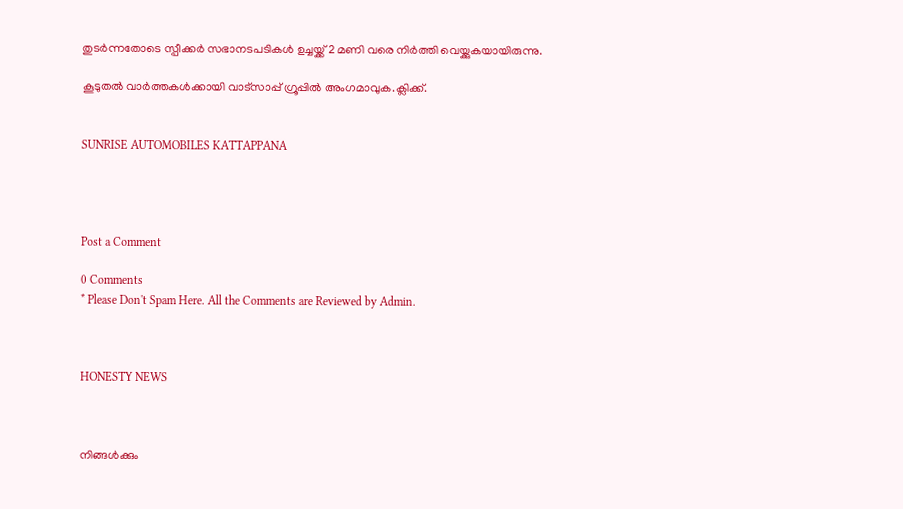തുടർന്നതോടെ സ്പീക്കർ സഭാനടപടികൾ ഉച്ചയ്ക്ക് 2 മണി വരെ നിർത്തി വെയ്ക്കുകയായിരുന്നു.

കൂടുതൽ വാർത്തകൾക്കായി വാട്‌സാപ്പ് ഗ്രൂപ്പിൽ അംഗമാവുക.ക്ലിക്ക്.


SUNRISE AUTOMOBILES KATTAPPANA




Post a Comment

0 Comments
* Please Don't Spam Here. All the Comments are Reviewed by Admin.



HONESTY NEWS



നിങ്ങൾക്കും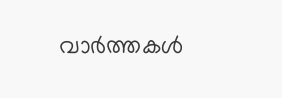വാർത്തകൾ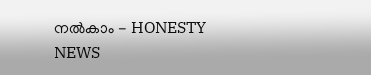നൽകാം - HONESTY NEWS